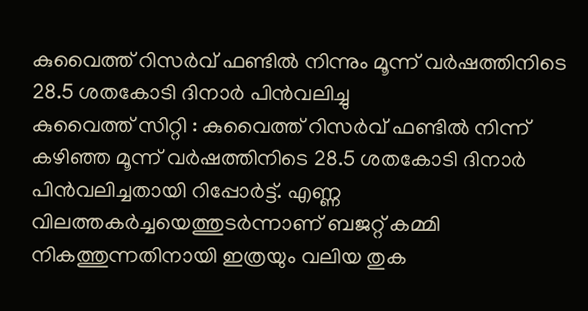കുവൈത്ത് റിസർവ് ഫണ്ടിൽ നിന്നും മൂന്ന് വർഷത്തിനിടെ 28.5 ശതകോടി ദിനാർ പിൻവലിച്ചു
കുവൈത്ത് സിറ്റി : കുവൈത്ത് റിസർവ് ഫണ്ടിൽ നിന്ന് കഴിഞ്ഞ മൂന്ന് വർഷത്തിനിടെ 28.5 ശതകോടി ദിനാർ പിൻവലിച്ചതായി റിപ്പോർട്ട്. എണ്ണ വിലത്തകർച്ചയെത്തുടർന്നാണ് ബജറ്റ് കമ്മി നികത്തുന്നതിനായി ഇത്രയും വലിയ തുക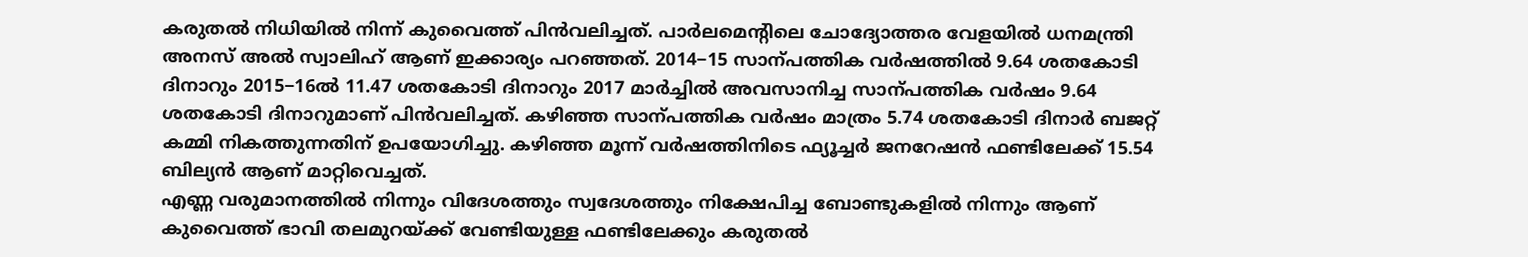കരുതൽ നിധിയിൽ നിന്ന് കുവൈത്ത് പിൻവലിച്ചത്. പാർലമെന്റിലെ ചോദ്യോത്തര വേളയിൽ ധനമന്ത്രി അനസ് അൽ സ്വാലിഹ് ആണ് ഇക്കാര്യം പറഞ്ഞത്. 2014−15 സാന്പത്തിക വർഷത്തിൽ 9.64 ശതകോടി ദിനാറും 2015−16ൽ 11.47 ശതകോടി ദിനാറും 2017 മാർച്ചിൽ അവസാനിച്ച സാന്പത്തിക വർഷം 9.64 ശതകോടി ദിനാറുമാണ് പിൻവലിച്ചത്. കഴിഞ്ഞ സാന്പത്തിക വർഷം മാത്രം 5.74 ശതകോടി ദിനാർ ബജറ്റ് കമ്മി നികത്തുന്നതിന് ഉപയോഗിച്ചു. കഴിഞ്ഞ മൂന്ന് വർഷത്തിനിടെ ഫ്യൂച്ചർ ജനറേഷൻ ഫണ്ടിലേക്ക് 15.54 ബില്യൻ ആണ് മാറ്റിവെച്ചത്.
എണ്ണ വരുമാനത്തിൽ നിന്നും വിദേശത്തും സ്വദേശത്തും നിക്ഷേപിച്ച ബോണ്ടുകളിൽ നിന്നും ആണ് കുവൈത്ത് ഭാവി തലമുറയ്ക്ക് വേണ്ടിയുള്ള ഫണ്ടിലേക്കും കരുതൽ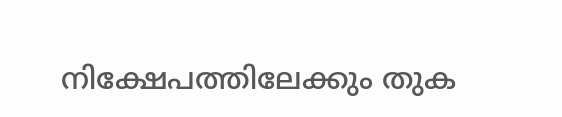നിക്ഷേപത്തിലേക്കും തുക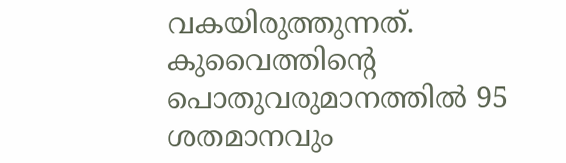വകയിരുത്തുന്നത്. കുവൈത്തിന്റെ പൊതുവരുമാനത്തിൽ 95 ശതമാനവും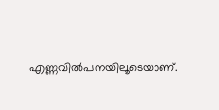എണ്ണവിൽപനയിലൂടെയാണ്.